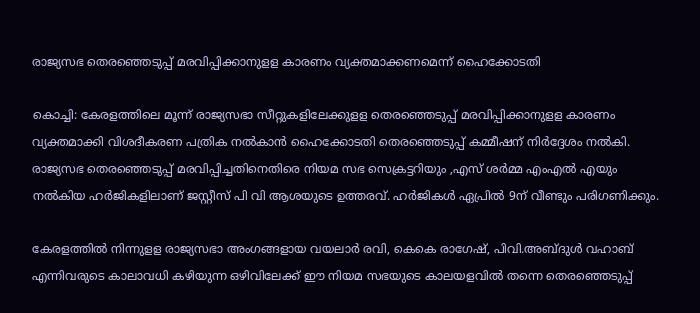രാജ്യസഭ തെരഞ്ഞെടുപ്പ് മരവിപ്പിക്കാനുളള കാരണം വ്യക്തമാക്കണമെന്ന് ഹൈക്കോടതി

കൊച്ചി: കേരളത്തിലെ മൂന്ന് രാജ്യസഭാ സീറ്റുകളിലേക്കുളള തെരഞ്ഞെടുപ്പ് മരവിപ്പിക്കാനുളള കാരണം വ്യക്തമാക്കി വിശദീകരണ പത്രിക നല്‍കാന്‍ ഹൈക്കോടതി തെരഞ്ഞെടുപ്പ് കമ്മീഷന് നിര്‍ദ്ദേശം നല്‍കി. രാജ്യസഭ തെരഞ്ഞെടുപ്പ് മരവിപ്പിച്ചതിനെതിരെ നിയമ സഭ സെക്രട്ടറിയും ,എസ് ശര്‍മ്മ എംഎല്‍ എയും നല്‍കിയ ഹര്‍ജികളിലാണ് ജസ്റ്റീസ് പി വി ആശയുടെ ഉത്തരവ്. ഹര്‍ജികള്‍ ഏപ്രില്‍ 9ന് വീണ്ടും പരിഗണിക്കും.

കേരളത്തില്‍ നിന്നുളള രാജ്യസഭാ അംഗങ്ങളായ വയലാര്‍ രവി, കെകെ രാഗേഷ്, പിവി.അബ്ദുള്‍ വഹാബ് എന്നിവരുടെ കാലാവധി കഴിയുന്ന ഒഴിവിലേക്ക് ഈ നിയമ സഭയുടെ കാലയളവില്‍ തന്നെ തെരഞ്ഞെടുപ്പ്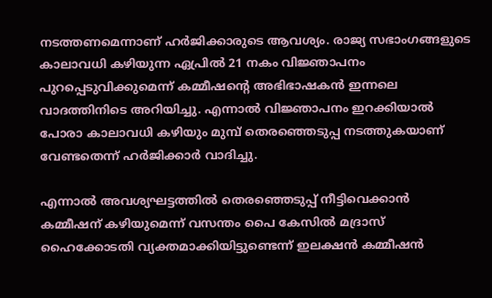നടത്തണമെന്നാണ് ഹര്‍ജിക്കാരുടെ ആവശ്യം. രാജ്യ സഭാംഗങ്ങളുടെ കാലാവധി കഴിയുന്ന ഏപ്രില്‍ 21 നകം വിജ്ഞാപനം പുറപ്പെടുവിക്കുമെന്ന് കമ്മീഷന്റെ അഭിഭാഷകന്‍ ഇന്നലെ വാദത്തിനിടെ അറിയിച്ചു. എന്നാല്‍ വിജ്ഞാപനം ഇറക്കിയാല്‍ പോരാ കാലാവധി കഴിയും മുമ്പ് തെരഞ്ഞെടുപ്പ നടത്തുകയാണ് വേണ്ടതെന്ന് ഹര്‍ജിക്കാര്‍ വാദിച്ചു.

എന്നാല്‍ അവശ്യഘട്ടത്തില്‍ തെരഞ്ഞെടുപ്പ് നീട്ടിവെക്കാന്‍ കമ്മീഷന് കഴിയുമെന്ന് വസന്തം പൈ കേസില്‍ മദ്രാസ് ഹൈക്കോടതി വ്യക്തമാക്കിയിട്ടുണ്ടെന്ന് ഇലക്ഷന്‍ കമ്മീഷന്‍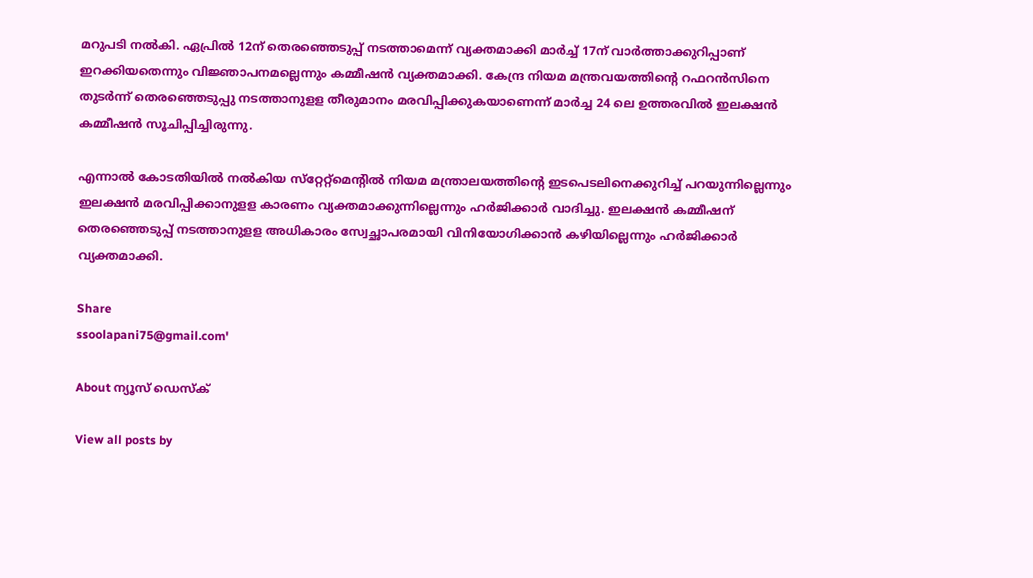മറുപടി നല്‍കി. ഏപ്രില്‍ 12ന് തെരഞ്ഞെടുപ്പ് നടത്താമെന്ന് വ്യക്തമാക്കി മാര്‍ച്ച് 17ന് വാര്‍ത്താക്കുറിപ്പാണ് ഇറക്കിയതെന്നും വിജ്ഞാപനമല്ലെന്നും കമ്മീഷന്‍ വ്യക്തമാക്കി. കേന്ദ്ര നിയമ മന്ത്രവയത്തിന്റെ റഫറന്‍സിനെ തുടര്‍ന്ന് തെരഞ്ഞെടുപ്പു നടത്താനുളള തീരുമാനം മരവിപ്പിക്കുകയാണെന്ന് മാര്‍ച്ച 24 ലെ ഉത്തരവില്‍ ഇലക്ഷന്‍ കമ്മീഷന്‍ സൂചിപ്പിച്ചിരുന്നു.

എന്നാല്‍ കോടതിയില്‍ നല്‍കിയ സ്‌റ്റേറ്റ്‌മെന്‍റില്‍ നിയമ മന്ത്രാലയത്തിന്റെ ഇടപെടലിനെക്കുറിച്ച് പറയുന്നില്ലെന്നും ഇലക്ഷന്‍ മരവിപ്പിക്കാനുളള കാരണം വ്യക്തമാക്കുന്നില്ലെന്നും ഹര്‍ജിക്കാര്‍ വാദിച്ചു. ഇലക്ഷന്‍ കമ്മീഷന് തെരഞ്ഞെടുപ്പ് നടത്താനുളള അധികാരം സ്വേച്ഛാപരമായി വിനിയോഗിക്കാന്‍ കഴിയില്ലെന്നും ഹര്‍ജിക്കാര്‍ വ്യക്തമാക്കി.

Share
ssoolapani75@gmail.com'

About ന്യൂസ് ഡെസ്ക്

View all posts by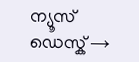ന്യൂസ് ഡെസ്ക് →